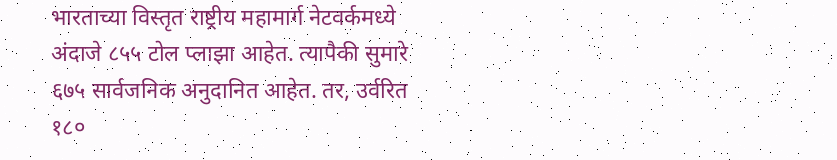भारताच्या विस्तृत राष्ट्रीय महामार्ग नेटवर्कमध्ये अंदाजे ८५५ टोल प्लाझा आहेत. त्यापैकी सुमारे ६७५ सार्वजनिक अनुदानित आहेत. तर, उर्वरित १८०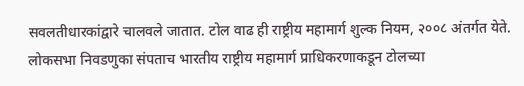सवलतीधारकांद्वारे चालवले जातात. टोल वाढ ही राष्ट्रीय महामार्ग शुल्क नियम, २००८ अंतर्गत येते. लोकसभा निवडणुका संपताच भारतीय राष्ट्रीय महामार्ग प्राधिकरणाकडून टोलच्या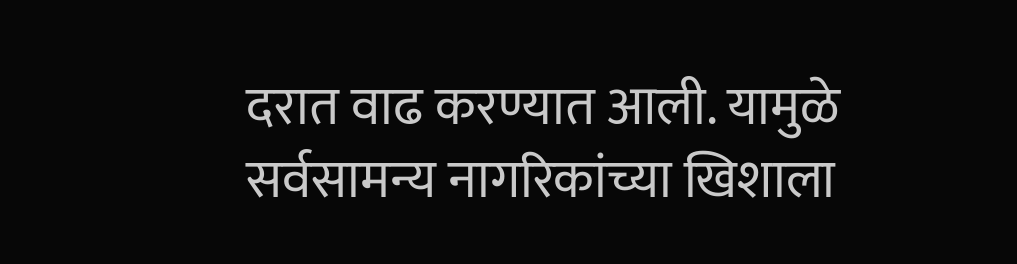दरात वाढ करण्यात आली. यामुळे सर्वसामन्य नागरिकांच्या खिशाला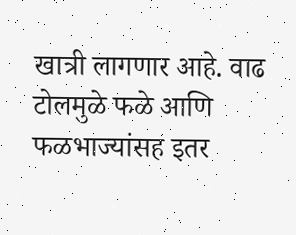खात्री लागणार आहे. वाढ टोलमुळे फळे आणि फळभाज्यांसह इतर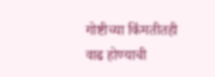गोष्टीच्या किंमतीतही वाढ होण्याची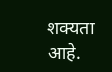शक्यता आहे.